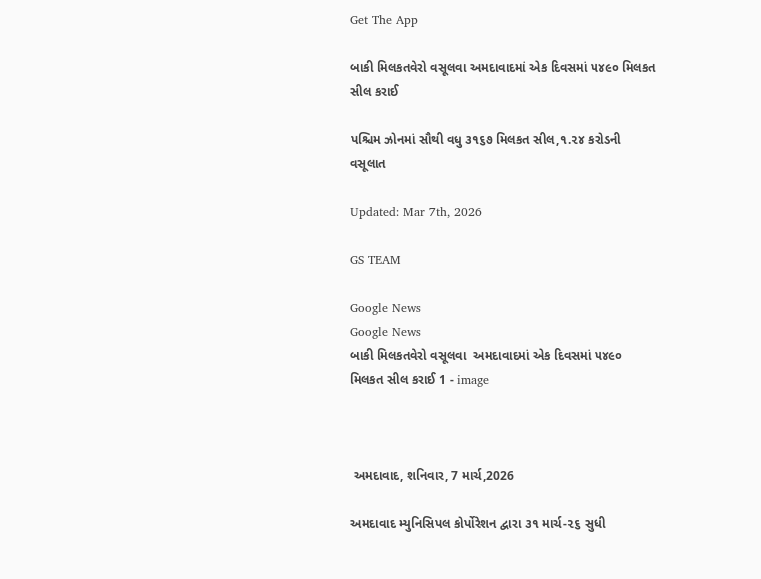Get The App

બાકી મિલકતવેરો વસૂલવા અમદાવાદમાં એક દિવસમાં ૫૪૯૦ મિલકત સીલ કરાઈ

પશ્ચિમ ઝોનમાં સૌથી વધુ ૩૧૬૭ મિલકત સીલ,૧.૨૪ કરોડની વસૂલાત

Updated: Mar 7th, 2026

GS TEAM

Google News
Google News
બાકી મિલકતવેરો વસૂલવા  અમદાવાદમાં એક દિવસમાં ૫૪૯૦ મિલકત સીલ કરાઈ 1 - image



 અમદાવાદ, શનિવાર, 7 માર્ચ,2026

અમદાવાદ મ્યુનિસિપલ કોર્પોરેશન દ્વારા ૩૧ માર્ચ-૨૬ સુધી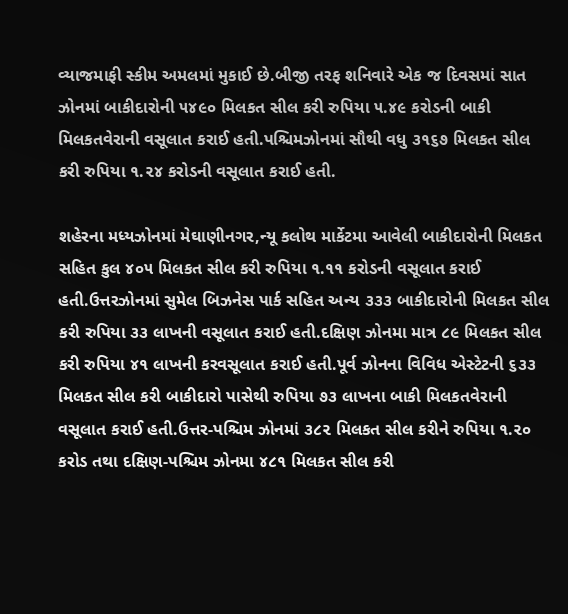વ્યાજમાફી સ્કીમ અમલમાં મુકાઈ છે.બીજી તરફ શનિવારે એક જ દિવસમાં સાત ઝોનમાં બાકીદારોની ૫૪૯૦ મિલકત સીલ કરી રુપિયા ૫.૪૯ કરોડની બાકી મિલકતવેરાની વસૂલાત કરાઈ હતી.પશ્ચિમઝોનમાં સૌથી વધુ ૩૧૬૭ મિલકત સીલ કરી રુપિયા ૧.૨૪ કરોડની વસૂલાત કરાઈ હતી.

શહેરના મધ્યઝોનમાં મેઘાણીનગર,ન્યૂ કલોથ માર્કેટમા આવેલી બાકીદારોની મિલકત સહિત કુલ ૪૦૫ મિલકત સીલ કરી રુપિયા ૧.૧૧ કરોડની વસૂલાત કરાઈ હતી.ઉત્તરઝોનમાં સુમેલ બિઝનેસ પાર્ક સહિત અન્ય ૩૩૩ બાકીદારોની મિલકત સીલ કરી રુપિયા ૩૩ લાખની વસૂલાત કરાઈ હતી.દક્ષિણ ઝોનમા માત્ર ૮૯ મિલકત સીલ કરી રુપિયા ૪૧ લાખની કરવસૂલાત કરાઈ હતી.પૂર્વ ઝોનના વિવિધ એસ્ટેટની ૬૩૩ મિલકત સીલ કરી બાકીદારો પાસેથી રુપિયા ૭૩ લાખના બાકી મિલકતવેરાની વસૂલાત કરાઈ હતી.ઉત્તર-પશ્ચિમ ઝોનમાં ૩૮૨ મિલકત સીલ કરીને રુપિયા ૧.૨૦ કરોડ તથા દક્ષિણ-પશ્ચિમ ઝોનમા ૪૮૧ મિલકત સીલ કરી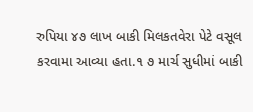રુપિયા ૪૭ લાખ બાકી મિલકતવેરા પેટે વસૂલ કરવામા આવ્યા હતા.૧ ૭ માર્ચ સુધીમાં બાકી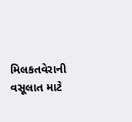મિલકતવેરાની વસૂલાત માટે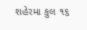શહેરમા કુલ ૧૬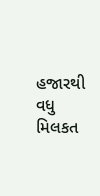હજારથી વધુ મિલકત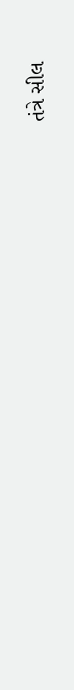તંત્રે સીલ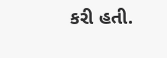કરી હતી.